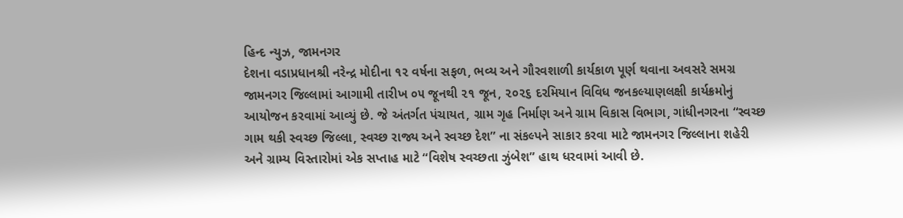હિન્દ ન્યુઝ, જામનગર
દેશના વડાપ્રધાનશ્રી નરેન્દ્ર મોદીના ૧૨ વર્ષના સફળ, ભવ્ય અને ગૌરવશાળી કાર્યકાળ પૂર્ણ થવાના અવસરે સમગ્ર જામનગર જિલ્લામાં આગામી તારીખ ૦૫ જૂનથી ૨૧ જૂન, ૨૦૨૬ દરમિયાન વિવિધ જનકલ્યાણલક્ષી કાર્યક્રમોનું આયોજન કરવામાં આવ્યું છે. જે અંતર્ગત પંચાયત, ગ્રામ ગૃહ નિર્માણ અને ગ્રામ વિકાસ વિભાગ, ગાંધીનગરના “સ્વચ્છ ગામ થકી સ્વચ્છ જિલ્લા, સ્વચ્છ રાજ્ય અને સ્વચ્છ દેશ” ના સંકલ્પને સાકાર કરવા માટે જામનગર જિલ્લાના શહેરી અને ગ્રામ્ય વિસ્તારોમાં એક સપ્તાહ માટે “વિશેષ સ્વચ્છતા ઝુંબેશ” હાથ ધરવામાં આવી છે.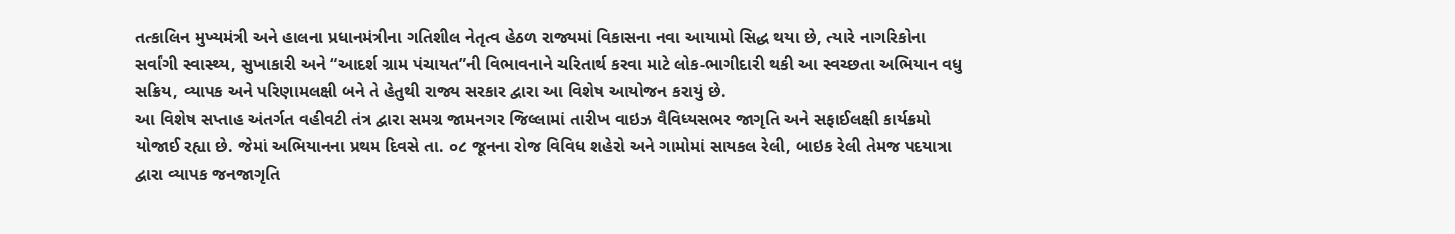તત્કાલિન મુખ્યમંત્રી અને હાલના પ્રધાનમંત્રીના ગતિશીલ નેતૃત્વ હેઠળ રાજ્યમાં વિકાસના નવા આયામો સિદ્ધ થયા છે, ત્યારે નાગરિકોના સર્વાંગી સ્વાસ્થ્ય, સુખાકારી અને “આદર્શ ગ્રામ પંચાયત”ની વિભાવનાને ચરિતાર્થ કરવા માટે લોક-ભાગીદારી થકી આ સ્વચ્છતા અભિયાન વધુ સક્રિય, વ્યાપક અને પરિણામલક્ષી બને તે હેતુથી રાજ્ય સરકાર દ્વારા આ વિશેષ આયોજન કરાયું છે.
આ વિશેષ સપ્તાહ અંતર્ગત વહીવટી તંત્ર દ્વારા સમગ્ર જામનગર જિલ્લામાં તારીખ વાઇઝ વૈવિધ્યસભર જાગૃતિ અને સફાઈલક્ષી કાર્યક્રમો યોજાઈ રહ્યા છે. જેમાં અભિયાનના પ્રથમ દિવસે તા. ૦૮ જૂનના રોજ વિવિધ શહેરો અને ગામોમાં સાયકલ રેલી, બાઇક રેલી તેમજ પદયાત્રા દ્વારા વ્યાપક જનજાગૃતિ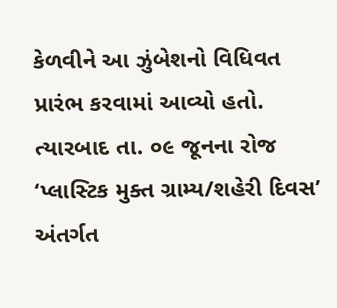કેળવીને આ ઝુંબેશનો વિધિવત પ્રારંભ કરવામાં આવ્યો હતો. ત્યારબાદ તા. ૦૯ જૂનના રોજ ‘પ્લાસ્ટિક મુક્ત ગ્રામ્ય/શહેરી દિવસ’ અંતર્ગત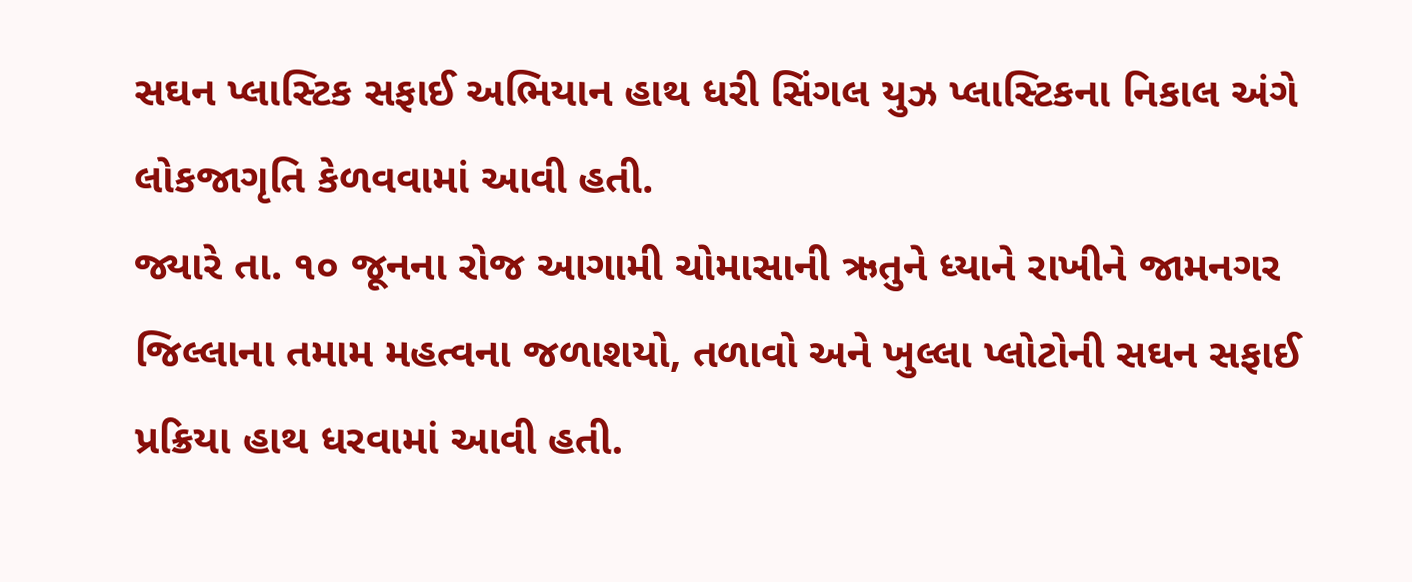સઘન પ્લાસ્ટિક સફાઈ અભિયાન હાથ ધરી સિંગલ યુઝ પ્લાસ્ટિકના નિકાલ અંગે લોકજાગૃતિ કેળવવામાં આવી હતી.
જ્યારે તા. ૧૦ જૂનના રોજ આગામી ચોમાસાની ઋતુને ધ્યાને રાખીને જામનગર જિલ્લાના તમામ મહત્વના જળાશયો, તળાવો અને ખુલ્લા પ્લોટોની સઘન સફાઈ પ્રક્રિયા હાથ ધરવામાં આવી હતી.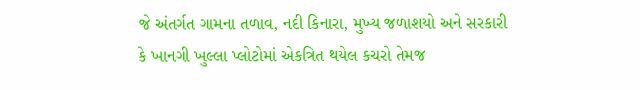જે અંતર્ગત ગામના તળાવ, નદી કિનારા, મુખ્ય જળાશયો અને સરકારી કે ખાનગી ખુલ્લા પ્લોટોમાં એકત્રિત થયેલ કચરો તેમજ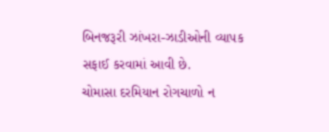બિનજરૂરી ઝાંખરા-ઝાડીઓની વ્યાપક સફાઈ કરવામાં આવી છે.
ચોમાસા દરમિયાન રોગચાળો ન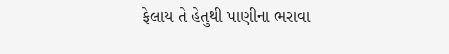ફેલાય તે હેતુથી પાણીના ભરાવા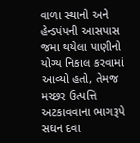વાળા સ્થાનો અને હેન્ડપંપની આસપાસ જમા થયેલા પાણીનો યોગ્ય નિકાલ કરવામાં આવ્યો હતો, તેમજ મચ્છર ઉત્પત્તિ અટકાવવાના ભાગરૂપે સઘન દવા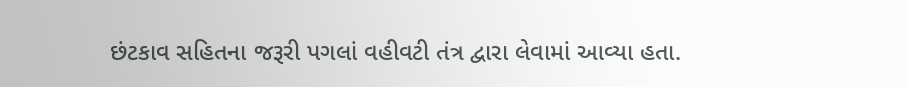છંટકાવ સહિતના જરૂરી પગલાં વહીવટી તંત્ર દ્વારા લેવામાં આવ્યા હતા.